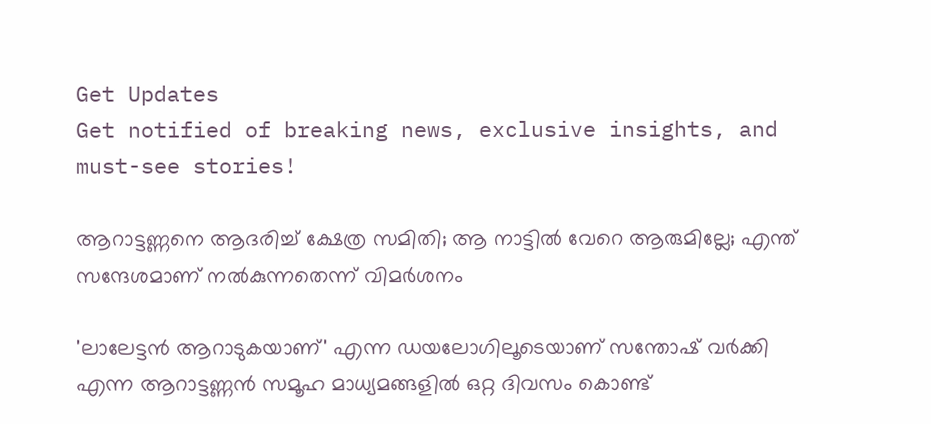Get Updates
Get notified of breaking news, exclusive insights, and must-see stories!

ആറാട്ടണ്ണനെ ആദരിച്ച് ക്ഷേത്ര സമിതി; ആ നാട്ടില്‍ വേറെ ആരുമില്ലേ; എന്ത് സന്ദേശമാണ് നല്‍കുന്നതെന്ന് വിമര്‍ശനം

'ലാലേട്ടന്‍ ആറാടുകയാണ്' എന്ന ഡയലോഗിലൂടെയാണ് സന്തോഷ് വര്‍ക്കി എന്ന ആറാട്ടണ്ണന്‍ സമൂഹ മാധ്യമങ്ങളില്‍ ഒറ്റ ദിവസം കൊണ്ട്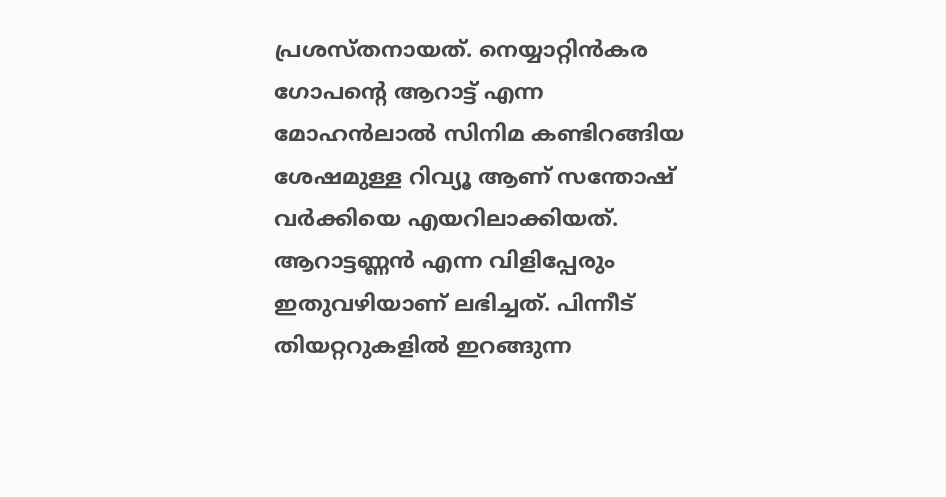പ്രശസ്തനായത്. നെയ്യാറ്റിന്‍കര ഗോപന്റെ ആറാട്ട് എന്ന മോഹന്‍ലാല്‍ സിനിമ കണ്ടിറങ്ങിയ ശേഷമുള്ള റിവ്യൂ ആണ് സന്തോഷ് വര്‍ക്കിയെ എയറിലാക്കിയത്. ആറാട്ടണ്ണന്‍ എന്ന വിളിപ്പേരും ഇതുവഴിയാണ് ലഭിച്ചത്. പിന്നീട് തിയറ്ററുകളില്‍ ഇറങ്ങുന്ന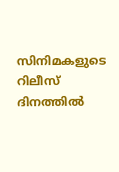സിനിമകളുടെ റിലീസ് ദിനത്തില്‍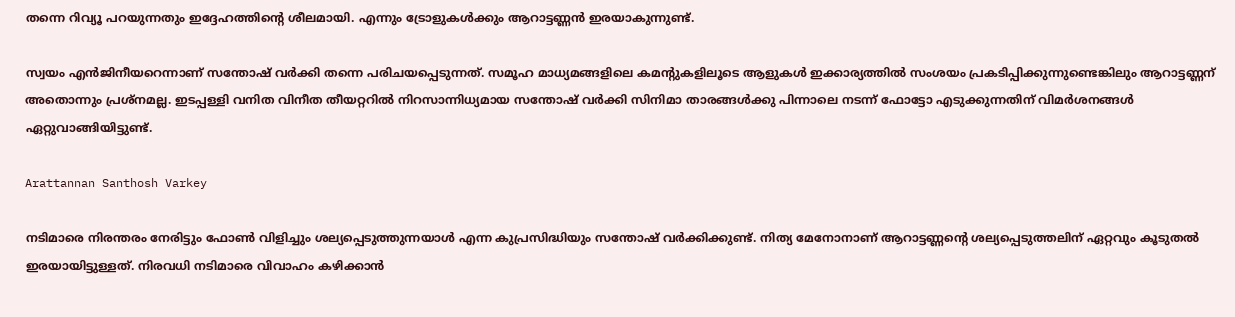തന്നെ റിവ്യൂ പറയുന്നതും ഇദ്ദേഹത്തിന്റെ ശീലമായി. എന്നും ട്രോളുകള്‍ക്കും ആറാട്ടണ്ണന്‍ ഇരയാകുന്നുണ്ട്.

സ്വയം എന്‍ജിനീയറെന്നാണ് സന്തോഷ് വര്‍ക്കി തന്നെ പരിചയപ്പെടുന്നത്. സമൂഹ മാധ്യമങ്ങളിലെ കമന്റുകളിലൂടെ ആളുകള്‍ ഇക്കാര്യത്തില്‍ സംശയം പ്രകടിപ്പിക്കുന്നുണ്ടെങ്കിലും ആറാട്ടണ്ണന് അതൊന്നും പ്രശ്‌നമല്ല. ഇടപ്പള്ളി വനിത വിനീത തീയറ്ററില്‍ നിറസാന്നിധ്യമായ സന്തോഷ് വര്‍ക്കി സിനിമാ താരങ്ങള്‍ക്കു പിന്നാലെ നടന്ന് ഫോട്ടോ എടുക്കുന്നതിന് വിമര്‍ശനങ്ങള്‍ ഏറ്റുവാങ്ങിയിട്ടുണ്ട്.

Arattannan Santhosh Varkey

നടിമാരെ നിരന്തരം നേരിട്ടും ഫോണ്‍ വിളിച്ചും ശല്യപ്പെടുത്തുന്നയാള്‍ എന്ന കുപ്രസിദ്ധിയും സന്തോഷ് വര്‍ക്കിക്കുണ്ട്. നിത്യ മേനോനാണ് ആറാട്ടണ്ണന്റെ ശല്യപ്പെടുത്തലിന് ഏറ്റവും കൂടുതല്‍ ഇരയായിട്ടുള്ളത്. നിരവധി നടിമാരെ വിവാഹം കഴിക്കാന്‍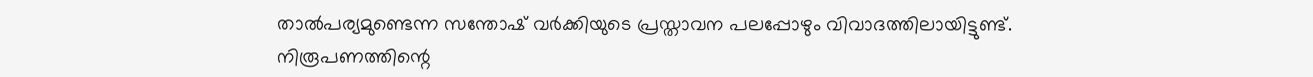താല്‍പര്യമുണ്ടെന്ന സന്തോഷ് വര്‍ക്കിയുടെ പ്രസ്താവന പലപ്പോഴും വിവാദത്തിലായിട്ടുണ്ട്. നിരൂപണത്തിന്റെ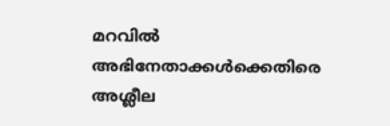മറവില്‍ അഭിനേതാക്കള്‍ക്കെതിരെ അശ്ലീല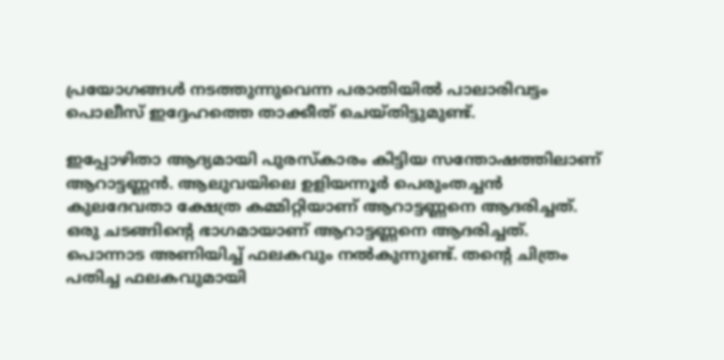പ്രയോഗങ്ങള്‍ നടത്തുന്നുവെന്ന പരാതിയില്‍ പാലാരിവട്ടം പൊലീസ് ഇദ്ദേഹത്തെ താക്കീത് ചെയ്തിട്ടുമുണ്ട്.

ഇപ്പോഴിതാ ആദ്യമായി പുരസ്‌കാരം കിട്ടിയ സന്തോഷത്തിലാണ് ആറാട്ടണ്ണന്‍. ആലുവയിലെ ഉളിയന്നൂര്‍ പെരുംതച്ചന്‍ കുലദേവതാ ക്ഷേത്ര കമ്മിറ്റിയാണ് ആറാട്ടണ്ണനെ ആദരിച്ചത്. ഒരു ചടങ്ങിന്റെ ഭാഗമായാണ് ആറാട്ടണ്ണനെ ആദരിച്ചത്. പൊന്നാട അണിയിച്ച് ഫലകവും നല്‍കുന്നുണ്ട്. തന്റെ ചിത്രം പതിച്ച ഫലകവുമായി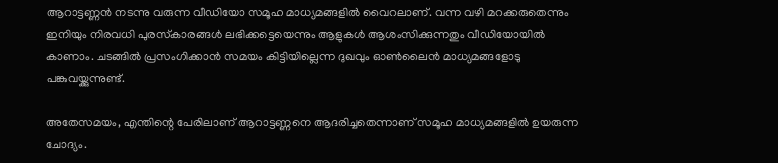ആറാട്ടണ്ണന്‍ നടന്നു വരുന്ന വീഡിയോ സമൂഹ മാധ്യമങ്ങളില്‍ വൈറലാണ്. വന്ന വഴി മറക്കരുതെന്നും ഇനിയും നിരവധി പുരസ്‌കാരങ്ങള്‍ ലഭിക്കട്ടെയെന്നും ആളുകള്‍ ആശംസിക്കുന്നതും വീഡിയോയില്‍ കാണാം. ചടങ്ങില്‍ പ്രസംഗിക്കാന്‍ സമയം കിട്ടിയില്ലെന്ന ദുഖവും ഓണ്‍ലൈന്‍ മാധ്യമങ്ങളോടു പങ്കുവയ്ക്കുന്നുണ്ട്.

അതേസമയം, എന്തിന്റെ പേരിലാണ് ആറാട്ടണ്ണനെ ആദരിച്ചതെന്നാണ് സമൂഹ മാധ്യമങ്ങളില്‍ ഉയരുന്ന ചോദ്യം.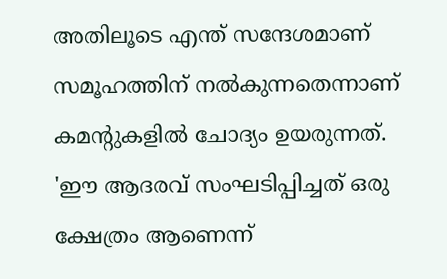അതിലൂടെ എന്ത് സന്ദേശമാണ് സമൂഹത്തിന് നല്‍കുന്നതെന്നാണ് കമന്റുകളില്‍ ചോദ്യം ഉയരുന്നത്. 'ഈ ആദരവ് സംഘടിപ്പിച്ചത് ഒരു ക്ഷേത്രം ആണെന്ന്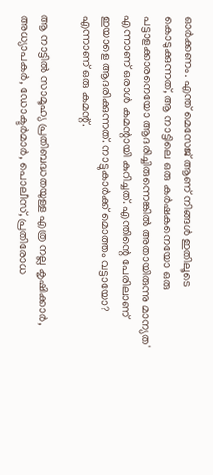ഓര്‍ക്കണം. എന്ത് മെസേജ് ആണ് നിങ്ങള്‍ ഇതിലൂടെ കൊടുക്കുന്നത്, ആ നാട്ടിലെ ഒരു കര്‍ഷകനെയോ ഒരു പട്ടാളക്കാരനെയോ ആദരിച്ചിരുന്നെങ്കില്‍ അതായിരുന്നു മാന്യത' എന്നാണ് ഒരാള്‍ കമന്റായി കുറിച്ചത്. എന്തിന്റെ പേരിലാണ് ഇയാളെ ആദരിക്കുന്നത്. നാട്ടുകാര്‍ക്ക് മൊത്തം വട്ടായോ? എന്നാണ് ഒരു കമന്റ്.

ആ നാട്ടില്‍ സാമൂഹ്യ പ്രതിബദ്ധതയുള്ള എത്ര നല്ല കൃഷിക്കാര്‍, അധ്യാപകര്‍, ഡോക്ടര്‍മാര്‍, പൊലീസ്, പ്രതിരോധ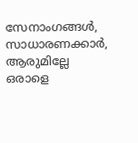സേനാംഗങ്ങള്‍, സാധാരണക്കാര്‍, ആരുമില്ലേ ഒരാളെ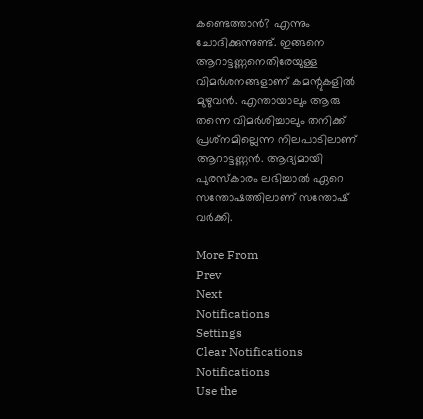കണ്ടെത്താന്‍? എന്നും ചോദിക്കുന്നുണ്ട്. ഇങ്ങനെ ആറാട്ടണ്ണനെതിരേയുള്ള വിമര്‍ശനങ്ങളാണ് കമന്റുകളില്‍ മുഴുവന്‍. എന്തായാലും ആരു തന്നെ വിമര്‍ശിച്ചാലും തനിക്ക് പ്രശ്‌നമില്ലെന്ന നിലപാടിലാണ് ആറാട്ടണ്ണന്‍. ആദ്യമായി പുരസ്‌കാരം ലഭിച്ചാല്‍ ഏറെ സന്തോഷത്തിലാണ് സന്തോഷ് വര്‍ക്കി.

More From
Prev
Next
Notifications
Settings
Clear Notifications
Notifications
Use the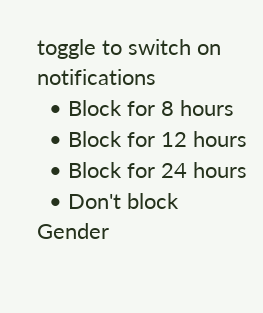toggle to switch on notifications
  • Block for 8 hours
  • Block for 12 hours
  • Block for 24 hours
  • Don't block
Gender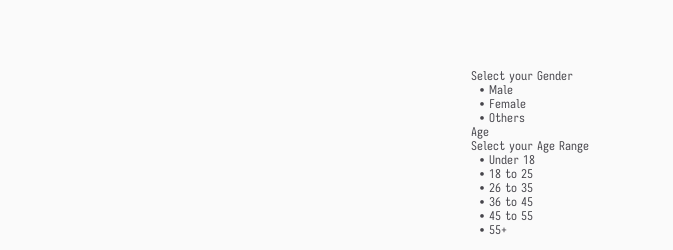Select your Gender
  • Male
  • Female
  • Others
Age
Select your Age Range
  • Under 18
  • 18 to 25
  • 26 to 35
  • 36 to 45
  • 45 to 55
  • 55+